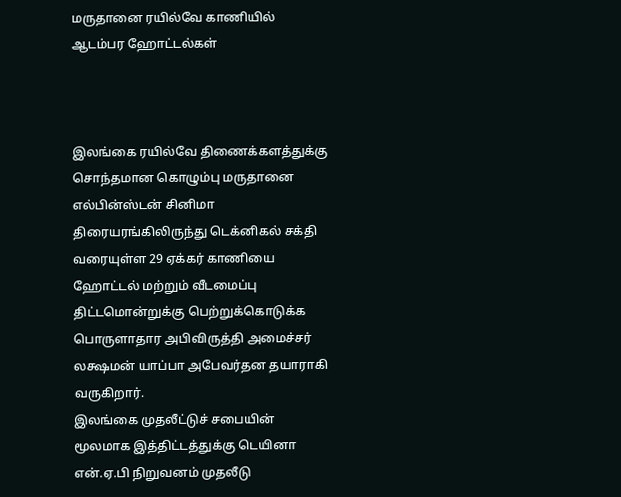மருதானை ரயில்வே காணியில் ஆடம்பர ஹோட்டல்கள்



இலங்கை ரயில்வே திணைக்களத்துக்கு சொந்தமான கொழும்பு மருதானை எல்பின்ஸ்டன் சினிமா திரையரங்கிலிருந்து டெக்னிகல் சக்தி வரையுள்ள 29 ஏக்கர் காணியை ஹோட்டல் மற்றும் வீடமைப்பு திட்டமொன்றுக்கு பெற்றுக்கொடுக்க பொருளாதார அபிவிருத்தி அமைச்சர் லக்ஷமன் யாப்பா அபேவர்தன தயாராகி வருகிறார்.
இலங்கை முதலீட்டுச் சபையின் மூலமாக இத்திட்டத்துக்கு டெயினா என்.ஏ.பி நிறுவனம் முதலீடு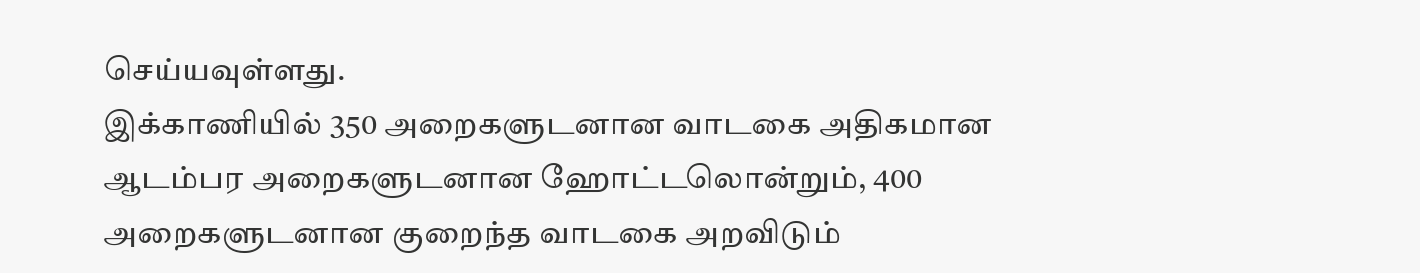செய்யவுள்ளது.
இக்காணியில் 350 அறைகளுடனான வாடகை அதிகமான ஆடம்பர அறைகளுடனான ஹோட்டலொன்றும், 400 அறைகளுடனான குறைந்த வாடகை அறவிடும்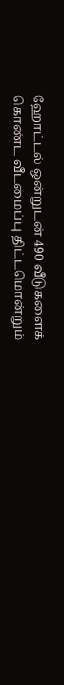ஹோட்டல் ஒன்றுடன் 490 வீடுகளைக் கொண்ட வீடமைப்பு திட்டமொன்றும்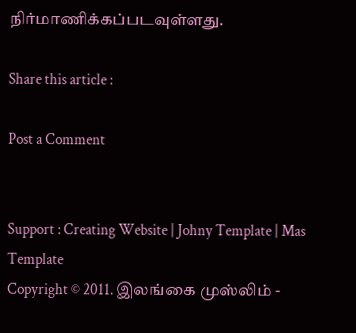நிர்மாணிக்கப்படவுள்ளது.

Share this article :

Post a Comment


Support : Creating Website | Johny Template | Mas Template
Copyright © 2011. இலங்கை முஸ்லிம் -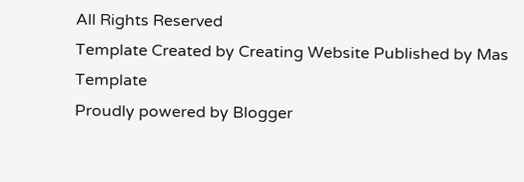All Rights Reserved
Template Created by Creating Website Published by Mas Template
Proudly powered by Blogger